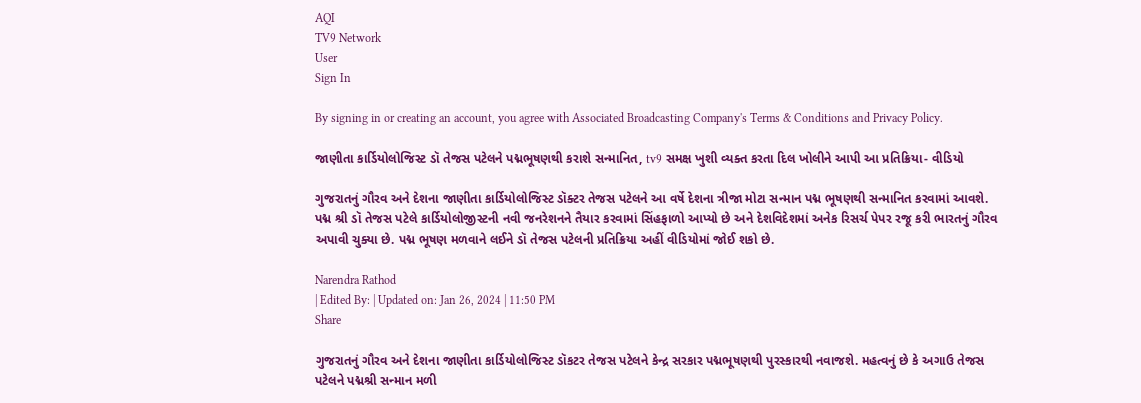AQI
TV9 Network
User
Sign In

By signing in or creating an account, you agree with Associated Broadcasting Company's Terms & Conditions and Privacy Policy.

જાણીતા કાર્ડિયોલોજિસ્ટ ડૉ તેજસ પટેલને પદ્મભૂષણથી કરાશે સન્માનિત, tv9 સમક્ષ ખુશી વ્યક્ત કરતા દિલ ખોલીને આપી આ પ્રતિક્રિયા- વીડિયો

ગુજરાતનું ગૌરવ અને દેશના જાણીતા કાર્ડિયોલોજિસ્ટ ડૉક્ટર તેજસ પટેલને આ વર્ષે દેશના ત્રીજા મોટા સન્માન પદ્મ ભૂષણથી સન્માનિત કરવામાં આવશે. પદ્મ શ્રી ડૉ તેજસ પટેલે કાર્ડિયોલોજીસ્ટની નવી જનરેશનને તૈયાર કરવામાં સિંહફાળો આપ્યો છે અને દેશવિદેશમાં અનેક રિસર્ચ પેપર રજૂ કરી ભારતનું ગૌરવ અપાવી ચુક્યા છે. પદ્મ ભૂષણ મળવાને લઈને ડૉ તેજસ પટેલની પ્રતિક્રિયા અહીં વીડિયોમાં જોઈ શકો છે.

Narendra Rathod
| Edited By: | Updated on: Jan 26, 2024 | 11:50 PM
Share

ગુજરાતનું ગૌરવ અને દેશના જાણીતા કાર્ડિયોલોજિસ્ટ ડૉકટર તેજસ પટેલને કેન્દ્ર સરકાર પદ્મભૂષણથી પુરસ્કારથી નવાજશે. મહત્વનું છે કે અગાઉ તેજસ પટેલને પદ્મશ્રી સન્માન મળી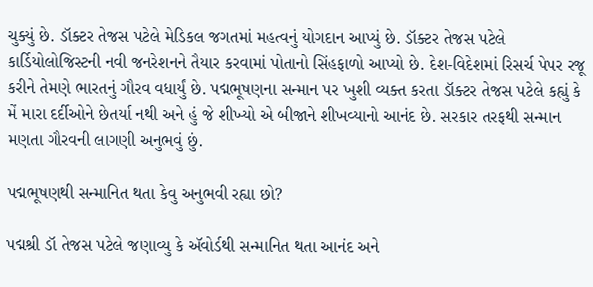ચુક્યું છે. ડૉક્ટર તેજસ પટેલે મેડિકલ જગતમાં મહત્વનું યોગદાન આપ્યું છે. ડૉક્ટર તેજસ પટેલે કાર્ડિયોલોજિસ્ટની નવી જનરેશનને તૈયાર કરવામાં પોતાનો સિંહફાળો આપ્યો છે. દેશ-વિદેશમાં રિસર્ચ પેપર રજૂ કરીને તેમણે ભારતનું ગૌરવ વધાર્યું છે. પદ્મભૂષણના સન્માન પર ખુશી વ્યક્ત કરતા ડૉક્ટર તેજસ પટેલે કહ્યું કે મેં મારા દર્દીઓને છેતર્યા નથી અને હું જે શીખ્યો એ બીજાને શીખવ્યાનો આનંદ છે. સરકાર તરફથી સન્માન મણતા ગૌરવની લાગણી અનુભવું છું.

પદ્મભૂષણથી સન્માનિત થતા કેવુ અનુભવી રહ્યા છો?

પદ્મશ્રી ડૉ તેજસ પટેલે જણાવ્યુ કે ઍવોર્ડથી સન્માનિત થતા આનંદ અને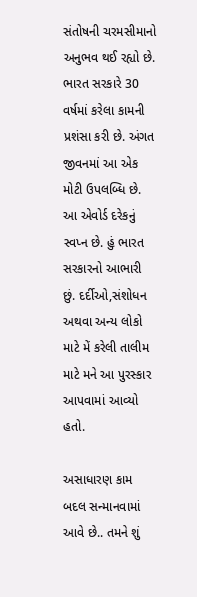સંતોષની ચરમસીમાનો અનુભવ થઈ રહ્યો છે. ભારત સરકારે 30 વર્ષમાં કરેલા કામની પ્રશંસા કરી છે. અંગત જીવનમાં આ એક મોટી ઉપલબ્ધિ છે. આ એવોર્ડ દરેકનું સ્વપ્ન છે. હું ભારત સરકારનો આભારી છું. દર્દીઓ,સંશોધન અથવા અન્ય લોકો માટે મેં કરેલી તાલીમ માટે મને આ પુરસ્કાર આપવામાં આવ્યો હતો.

અસાધારણ કામ બદલ સન્માનવામાં આવે છે.. તમને શું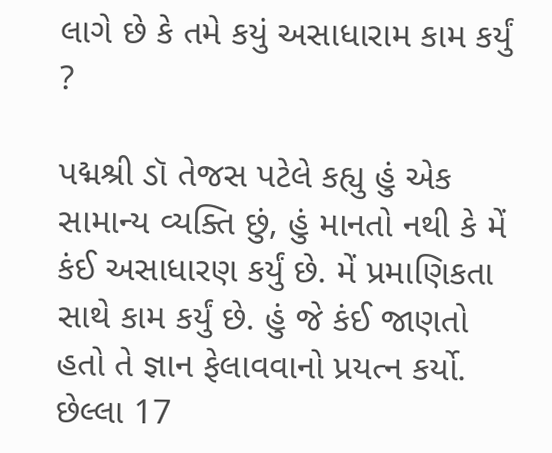લાગે છે કે તમે કયું અસાધારામ કામ કર્યું ?

પદ્મશ્રી ડૉ તેજસ પટેલે કહ્યુ હું એક સામાન્ય વ્યક્તિ છું, હું માનતો નથી કે મેં કંઈ અસાધારણ કર્યું છે. મેં પ્રમાણિકતા સાથે કામ કર્યું છે. હું જે કંઈ જાણતો હતો તે જ્ઞાન ફેલાવવાનો પ્રયત્ન કર્યો. છેલ્લા 17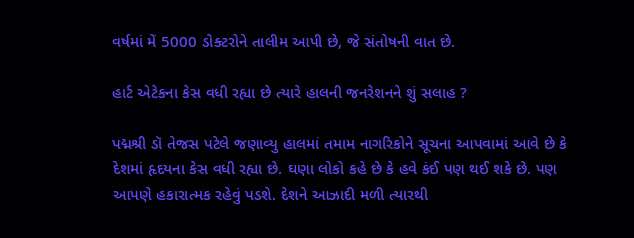વર્ષમાં મેં 5000 ડોક્ટરોને તાલીમ આપી છે, જે સંતોષની વાત છે.

હાર્ટ એટેકના કેસ વધી રહ્યા છે ત્યારે હાલની જનરેશનને શું સલાહ ?

પદ્મશ્રી ડૉ તેજસ પટેલે જણાવ્યુ હાલમાં તમામ નાગરિકોને સૂચના આપવામાં આવે છે કે દેશમાં હૃદયના કેસ વધી રહ્યા છે. ઘણા લોકો કહે છે કે હવે કંઈ પણ થઈ શકે છે. પણ આપણે હકારાત્મક રહેવું પડશે. દેશને આઝાદી મળી ત્યારથી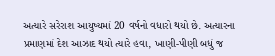અત્યારે સરેરાશ આયુષ્યમાં 20 વર્ષનો વધારો થયો છે. અત્યારના પ્રમાણમાં દેશ આઝાદ થયો ત્યારે હવા, ખાણી-પીણી બધું જ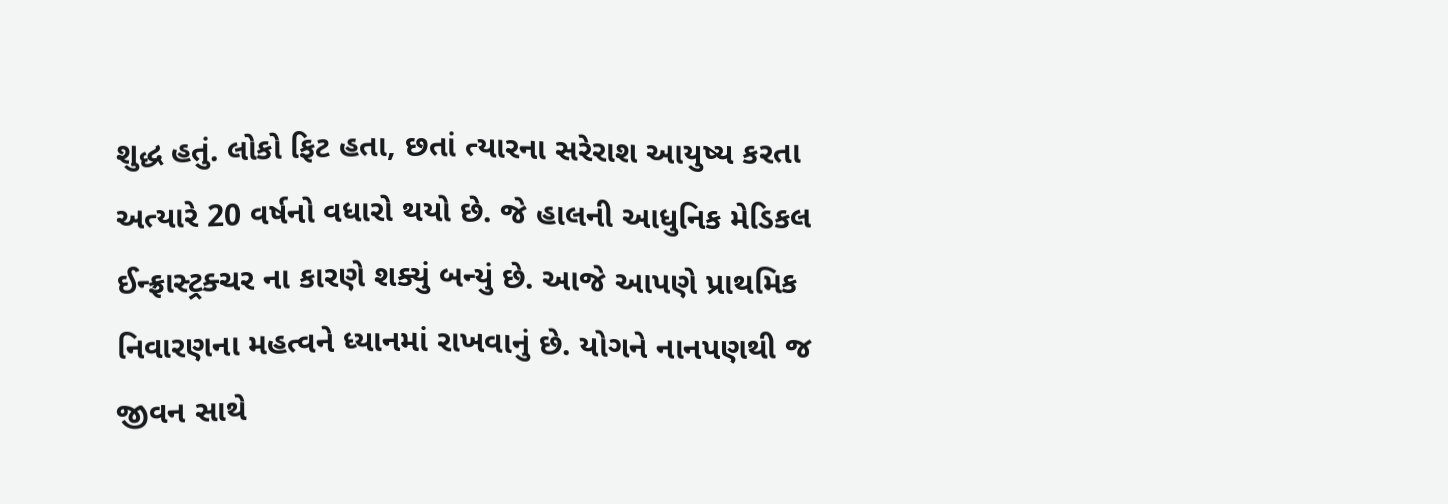શુદ્ધ હતું. લોકો ફિટ હતા, છતાં ત્યારના સરેરાશ આયુષ્ય કરતા અત્યારે 20 વર્ષનો વધારો થયો છે. જે હાલની આધુનિક મેડિકલ ઈન્ફ્રાસ્ટ્રક્ચર ના કારણે શક્યું બન્યું છે. આજે આપણે પ્રાથમિક નિવારણના મહત્વને ધ્યાનમાં રાખવાનું છે. યોગને નાનપણથી જ જીવન સાથે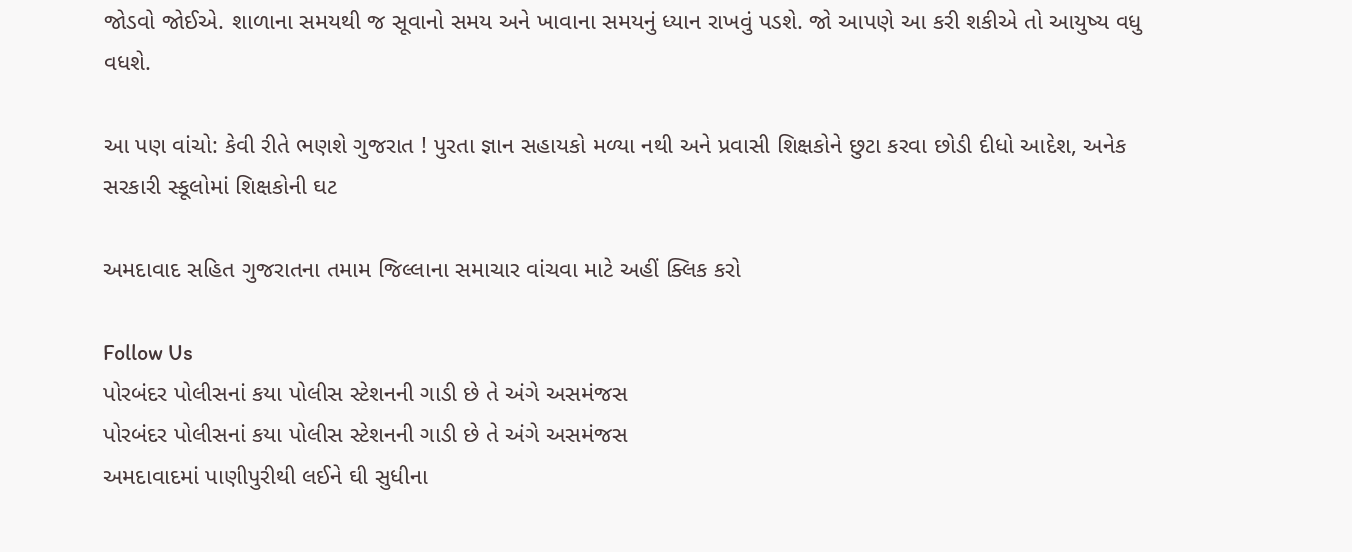જોડવો જોઈએ. શાળાના સમયથી જ સૂવાનો સમય અને ખાવાના સમયનું ધ્યાન રાખવું પડશે. જો આપણે આ કરી શકીએ તો આયુષ્ય વધુ વધશે.

આ પણ વાંચો: કેવી રીતે ભણશે ગુજરાત ! પુરતા જ્ઞાન સહાયકો મળ્યા નથી અને પ્રવાસી શિક્ષકોને છુટા કરવા છોડી દીધો આદેશ, અનેક સરકારી સ્કૂલોમાં શિક્ષકોની ઘટ

અમદાવાદ સહિત ગુજરાતના તમામ જિલ્લાના સમાચાર વાંચવા માટે અહીં ક્લિક કરો

Follow Us
પોરબંદર પોલીસનાં કયા પોલીસ સ્ટેશનની ગાડી છે તે અંગે અસમંજસ
પોરબંદર પોલીસનાં કયા પોલીસ સ્ટેશનની ગાડી છે તે અંગે અસમંજસ
અમદાવાદમાં પાણીપુરીથી લઈને ઘી સુધીના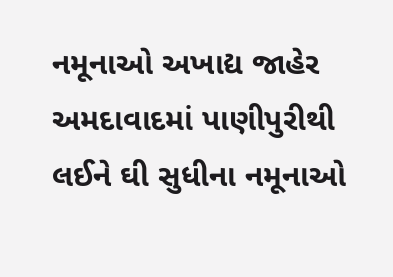નમૂનાઓ અખાદ્ય જાહેર
અમદાવાદમાં પાણીપુરીથી લઈને ઘી સુધીના નમૂનાઓ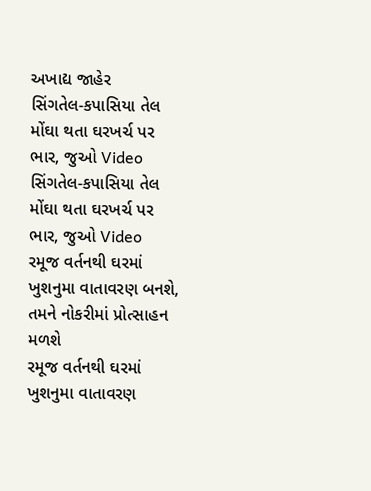અખાદ્ય જાહેર
સિંગતેલ-કપાસિયા તેલ મોંઘા થતા ઘરખર્ચ પર ભાર, જુઓ Video
સિંગતેલ-કપાસિયા તેલ મોંઘા થતા ઘરખર્ચ પર ભાર, જુઓ Video
રમૂજ વર્તનથી ઘરમાં ખુશનુમા વાતાવરણ બનશે, તમને નોકરીમાં પ્રોત્સાહન મળશે
રમૂજ વર્તનથી ઘરમાં ખુશનુમા વાતાવરણ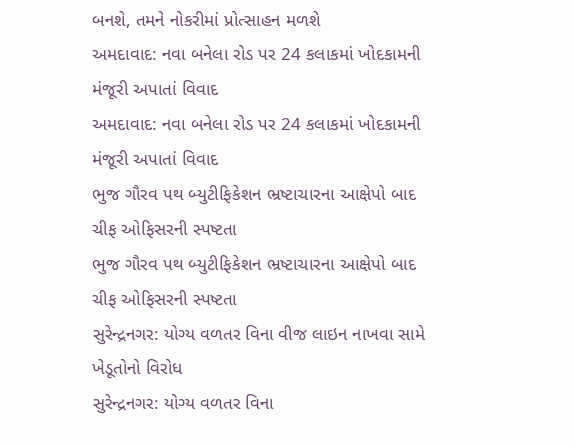બનશે, તમને નોકરીમાં પ્રોત્સાહન મળશે
અમદાવાદ: નવા બનેલા રોડ પર 24 કલાકમાં ખોદકામની મંજૂરી અપાતાં વિવાદ
અમદાવાદ: નવા બનેલા રોડ પર 24 કલાકમાં ખોદકામની મંજૂરી અપાતાં વિવાદ
ભુજ ગૌરવ પથ બ્યુટીફિકેશન ભ્રષ્ટાચારના આક્ષેપો બાદ ચીફ ઓફિસરની સ્પષ્ટતા
ભુજ ગૌરવ પથ બ્યુટીફિકેશન ભ્રષ્ટાચારના આક્ષેપો બાદ ચીફ ઓફિસરની સ્પષ્ટતા
સુરેન્દ્રનગર: યોગ્ય વળતર વિના વીજ લાઇન નાખવા સામે ખેડૂતોનો વિરોધ
સુરેન્દ્રનગર: યોગ્ય વળતર વિના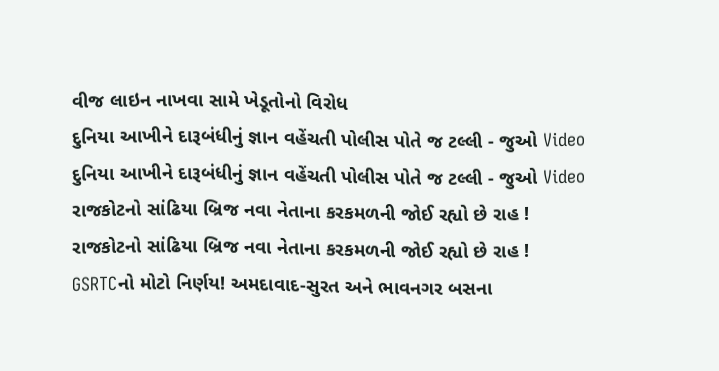વીજ લાઇન નાખવા સામે ખેડૂતોનો વિરોધ
દુનિયા આખીને દારૂબંધીનું જ્ઞાન વહેંચતી પોલીસ પોતે જ ટલ્લી - જુઓ Video
દુનિયા આખીને દારૂબંધીનું જ્ઞાન વહેંચતી પોલીસ પોતે જ ટલ્લી - જુઓ Video
રાજકોટનો સાંઢિયા બ્રિજ નવા નેતાના કરકમળની જોઈ રહ્યો છે રાહ !
રાજકોટનો સાંઢિયા બ્રિજ નવા નેતાના કરકમળની જોઈ રહ્યો છે રાહ !
GSRTCનો મોટો નિર્ણય! અમદાવાદ-સુરત અને ભાવનગર બસના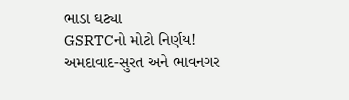ભાડા ઘટ્યા
GSRTCનો મોટો નિર્ણય! અમદાવાદ-સુરત અને ભાવનગર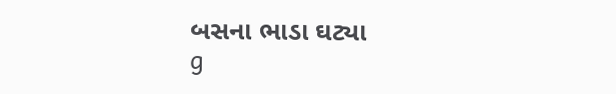બસના ભાડા ઘટ્યા
g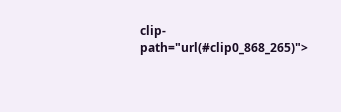clip-path="url(#clip0_868_265)">